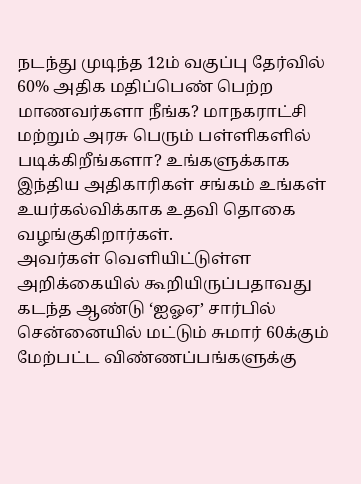நடந்து முடிந்த 12ம் வகுப்பு தேர்வில் 60% அதிக மதிப்பெண் பெற்ற மாணவர்களா நீங்க? மாநகராட்சி மற்றும் அரசு பெரும் பள்ளிகளில் படிக்கிறீங்களா? உங்களுக்காக இந்திய அதிகாரிகள் சங்கம் உங்கள் உயர்கல்விக்காக உதவி தொகை வழங்குகிறார்கள்.
அவர்கள் வெளியிட்டுள்ள அறிக்கையில் கூறியிருப்பதாவது கடந்த ஆண்டு ‘ஐஓஏ’ சார்பில் சென்னையில் மட்டும் சுமார் 60க்கும் மேற்பட்ட விண்ணப்பங்களுக்கு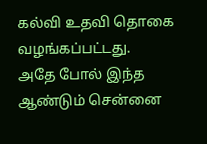கல்வி உதவி தொகை வழங்கப்பட்டது.
அதே போல் இந்த ஆண்டும் சென்னை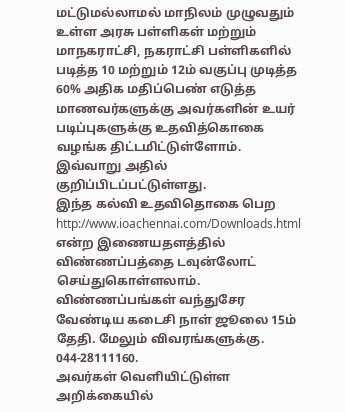மட்டுமல்லாமல் மாநிலம் முழுவதும் உள்ள அரசு பள்ளிகள் மற்றும் மாநகராட்சி, நகராட்சி பள்ளிகளில் படித்த 10 மற்றும் 12ம் வகுப்பு முடித்த 60% அதிக மதிப்பெண் எடுத்த மாணவர்களுக்கு அவர்களின் உயர் படிப்புகளுக்கு உதவித்கொகை வழங்க திட்டமிட்டுள்ளோம். இவ்வாறு அதில் குறிப்பிடப்பட்டுள்ளது.
இந்த கல்வி உதவிதொகை பெற http://www.ioachennai.com/Downloads.html என்ற இணையதளத்தில் விண்ணப்பத்தை டவுன்லோட் செய்துகொள்ளலாம். விண்ணப்பங்கள் வந்துசேர வேண்டிய கடைசி நாள் ஜூலை 15ம் தேதி. மேலும் விவரங்களுக்கு. 044-28111160.
அவர்கள் வெளியிட்டுள்ள அறிக்கையில்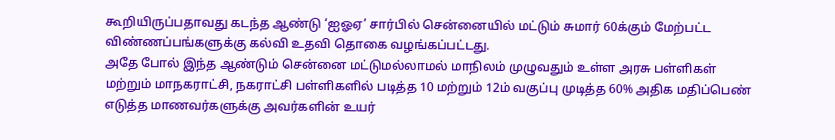கூறியிருப்பதாவது கடந்த ஆண்டு ‘ஐஓஏ’ சார்பில் சென்னையில் மட்டும் சுமார் 60க்கும் மேற்பட்ட விண்ணப்பங்களுக்கு கல்வி உதவி தொகை வழங்கப்பட்டது.
அதே போல் இந்த ஆண்டும் சென்னை மட்டுமல்லாமல் மாநிலம் முழுவதும் உள்ள அரசு பள்ளிகள் மற்றும் மாநகராட்சி, நகராட்சி பள்ளிகளில் படித்த 10 மற்றும் 12ம் வகுப்பு முடித்த 60% அதிக மதிப்பெண் எடுத்த மாணவர்களுக்கு அவர்களின் உயர்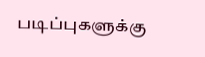படிப்புகளுக்கு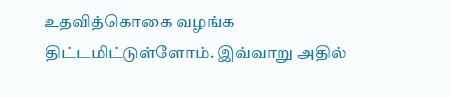உதவித்கொகை வழங்க திட்டமிட்டுள்ளோம். இவ்வாறு அதில்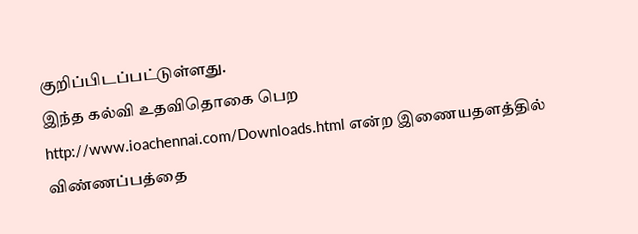குறிப்பிடப்பட்டுள்ளது.
இந்த கல்வி உதவிதொகை பெற http://www.ioachennai.com/Downloads.html என்ற இணையதளத்தில் விண்ணப்பத்தை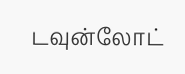டவுன்லோட்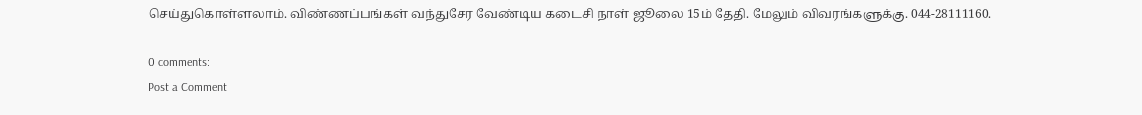செய்துகொள்ளலாம். விண்ணப்பங்கள் வந்துசேர வேண்டிய கடைசி நாள் ஜூலை 15ம் தேதி. மேலும் விவரங்களுக்கு. 044-28111160.

0 comments:
Post a Comment